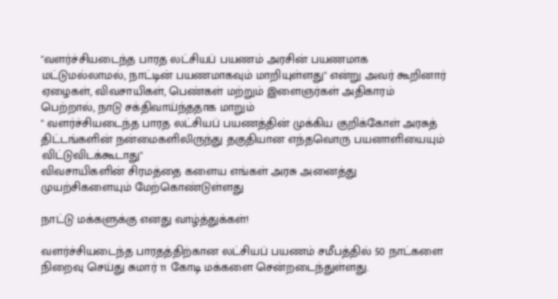"வளர்ச்சியடைந்த பாரத லட்சியப் பயணம் அரசின் பயணமாக மட்டுமல்லாமல், நாட்டின் பயணமாகவும் மாறியுள்ளது" என்று அவர் கூறினார்
ஏழைகள், விவசாயிகள், பெண்கள் மற்றும் இளைஞர்கள் அதிகாரம் பெற்றால், நாடு சக்திவாய்ந்ததாக மாறும்
" வளர்ச்சியடைந்த பாரத லட்சியப் பயணத்தின் முக்கிய குறிக்கோள் அரசுத் திட்டங்களின் நன்மைகளிலிருந்து தகுதியான எந்தவொரு பயனாளியையும் விட்டுவிடக்கூடாது"
விவசாயிகளின் சிரமத்தை களைய எங்கள் அரசு அனைத்து முயற்சிகளையும் மேற்கொண்டுள்ளது

நாட்டு மக்களுக்கு எனது வாழ்த்துக்கள்!

வளர்ச்சியடைந்த பாரதத்திற்கான லட்சியப் பயணம் சமீபத்தில் 50 நாட்களை நிறைவு செய்து சுமார் 11 கோடி மக்களை சென்றடைந்துள்ளது.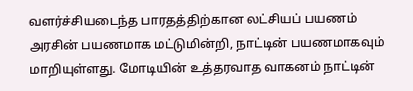வளர்ச்சியடைந்த பாரதத்திற்கான லட்சியப் பயணம் அரசின் பயணமாக மட்டுமின்றி, நாட்டின் பயணமாகவும் மாறியுள்ளது. மோடியின் உத்தரவாத வாகனம் நாட்டின்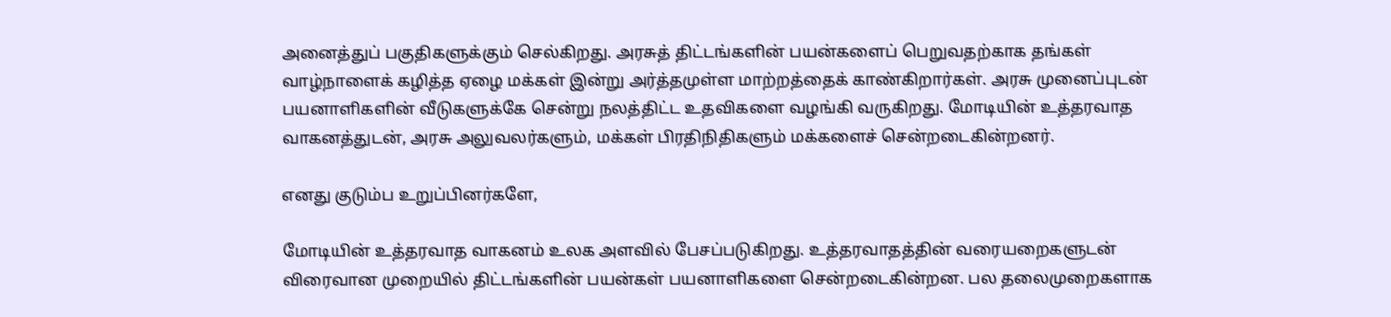அனைத்துப் பகுதிகளுக்கும் செல்கிறது. அரசுத் திட்டங்களின் பயன்களைப் பெறுவதற்காக தங்கள் வாழ்நாளைக் கழித்த ஏழை மக்கள் இன்று அர்த்தமுள்ள மாற்றத்தைக் காண்கிறார்கள். அரசு முனைப்புடன் பயனாளிகளின் வீடுகளுக்கே சென்று நலத்திட்ட உதவிகளை வழங்கி வருகிறது. மோடியின் உத்தரவாத வாகனத்துடன், அரசு அலுவலர்களும், மக்கள் பிரதிநிதிகளும் மக்களைச் சென்றடைகின்றனர்.

எனது குடும்ப உறுப்பினர்களே,

மோடியின் உத்தரவாத வாகனம் உலக அளவில் பேசப்படுகிறது. உத்தரவாதத்தின் வரையறைகளுடன் விரைவான முறையில் திட்டங்களின் பயன்கள் பயனாளிகளை சென்றடைகின்றன. பல தலைமுறைகளாக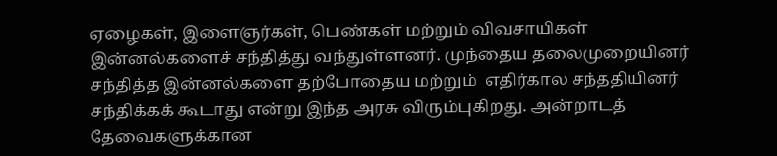ஏழைகள், இளைஞர்கள், பெண்கள் மற்றும் விவசாயிகள் இன்னல்களைச் சந்தித்து வந்துள்ளனர். முந்தைய தலைமுறையினர் சந்தித்த இன்னல்களை தற்போதைய மற்றும்  எதிர்கால சந்ததியினர் சந்திக்கக் கூடாது என்று இந்த அரசு விரும்புகிறது. அன்றாடத் தேவைகளுக்கான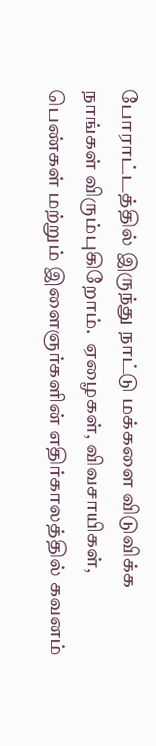போராட்டத்தில் இருந்து நாட்டு மக்களை விடுவிக்க நாங்கள் விரும்புகிறோம்.  ஏழைகள், விவசாயிகள், பெண்கள் மற்றும் இளைஞர்களின் எதிர்காலத்தில் கவனம்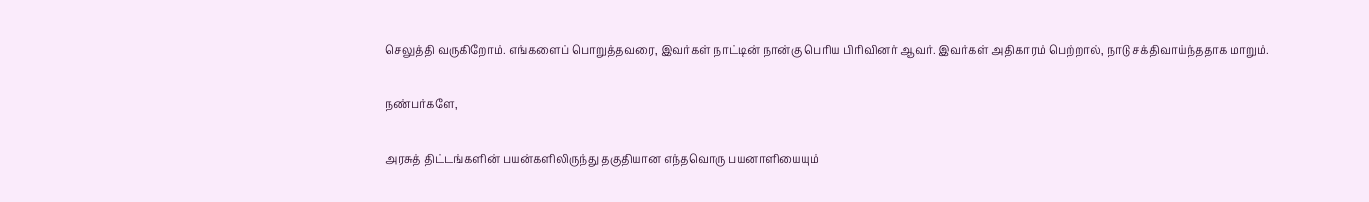செலுத்தி வருகிறோம். எங்களைப் பொறுத்தவரை, இவர்கள் நாட்டின் நான்கு பெரிய பிரிவினர் ஆவர். இவர்கள் அதிகாரம் பெற்றால், நாடு சக்திவாய்ந்ததாக மாறும்.

நண்பர்களே,

அரசுத் திட்டங்களின் பயன்களிலிருந்து தகுதியான எந்தவொரு பயனாளியையும்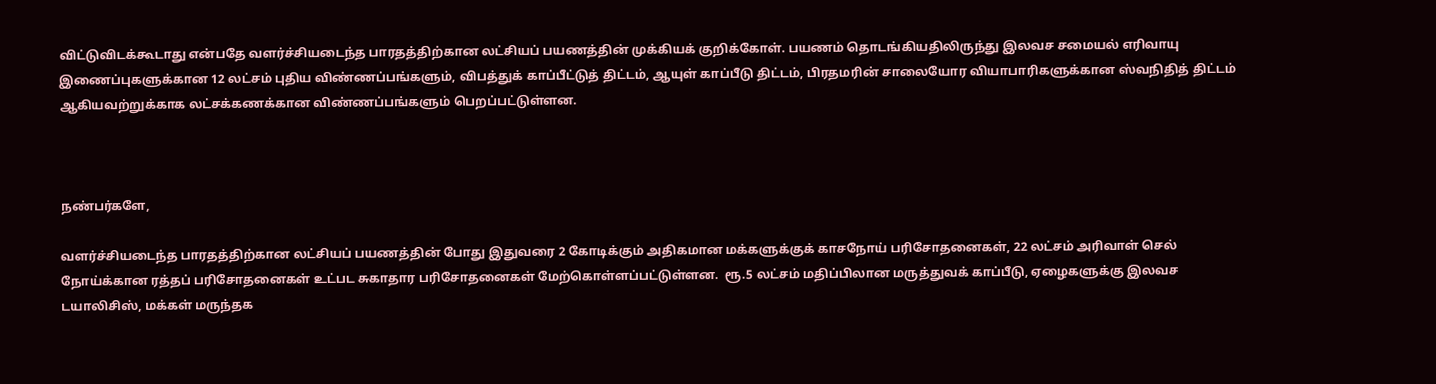விட்டுவிடக்கூடாது என்பதே வளர்ச்சியடைந்த பாரதத்திற்கான லட்சியப் பயணத்தின் முக்கியக் குறிக்கோள். பயணம் தொடங்கியதிலிருந்து இலவச சமையல் எரிவாயு இணைப்புகளுக்கான 12 லட்சம் புதிய விண்ணப்பங்களும், விபத்துக் காப்பீட்டுத் திட்டம், ஆயுள் காப்பீடு திட்டம், பிரதமரின் சாலையோர வியாபாரிகளுக்கான ஸ்வநிதித் திட்டம் ஆகியவற்றுக்காக லட்சக்கணக்கான விண்ணப்பங்களும் பெறப்பட்டுள்ளன.



நண்பர்களே,

வளர்ச்சியடைந்த பாரதத்திற்கான லட்சியப் பயணத்தின் போது இதுவரை 2 கோடிக்கும் அதிகமான மக்களுக்குக் காசநோய் பரிசோதனைகள், 22 லட்சம் அரிவாள் செல் நோய்க்கான ரத்தப் பரிசோதனைகள் உட்பட சுகாதார பரிசோதனைகள் மேற்கொள்ளப்பட்டுள்ளன.  ரூ.5 லட்சம் மதிப்பிலான மருத்துவக் காப்பீடு, ஏழைகளுக்கு இலவச டயாலிசிஸ், மக்கள் மருந்தக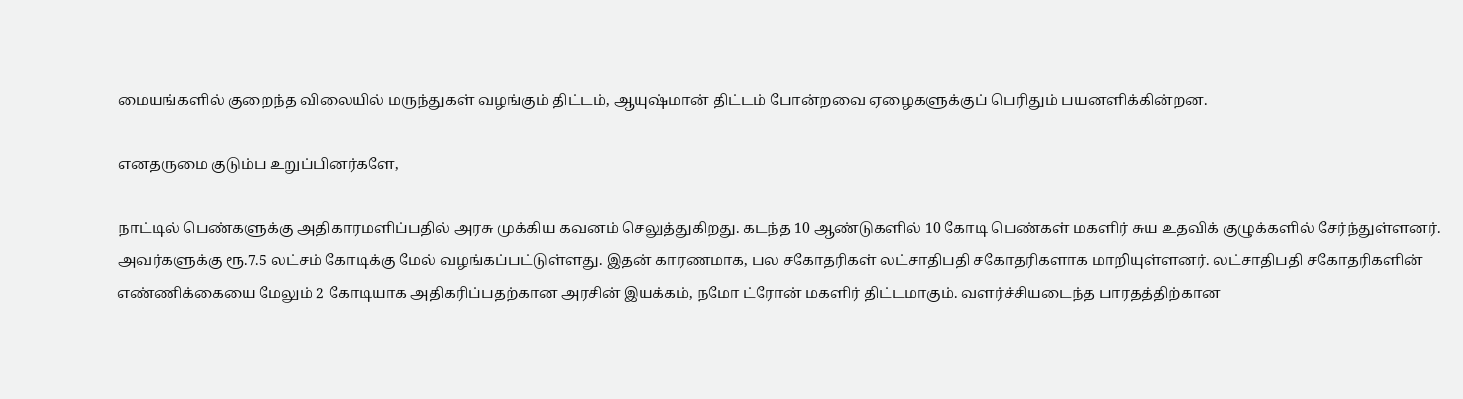மையங்களில் குறைந்த விலையில் மருந்துகள் வழங்கும் திட்டம், ஆயுஷ்மான் திட்டம் போன்றவை ஏழைகளுக்குப் பெரிதும் பயனளிக்கின்றன.

எனதருமை குடும்ப உறுப்பினர்களே,

நாட்டில் பெண்களுக்கு அதிகாரமளிப்பதில் அரசு முக்கிய கவனம் செலுத்துகிறது. கடந்த 10 ஆண்டுகளில் 10 கோடி பெண்கள் மகளிர் சுய உதவிக் குழுக்களில் சேர்ந்துள்ளனர். அவர்களுக்கு ரூ.7.5 லட்சம் கோடிக்கு மேல் வழங்கப்பட்டுள்ளது. இதன் காரணமாக, பல சகோதரிகள் லட்சாதிபதி சகோதரிகளாக மாறியுள்ளனர். லட்சாதிபதி சகோதரிகளின் எண்ணிக்கையை மேலும் 2 கோடியாக அதிகரிப்பதற்கான அரசின் இயக்கம், நமோ ட்ரோன் மகளிர் திட்டமாகும். வளர்ச்சியடைந்த பாரதத்திற்கான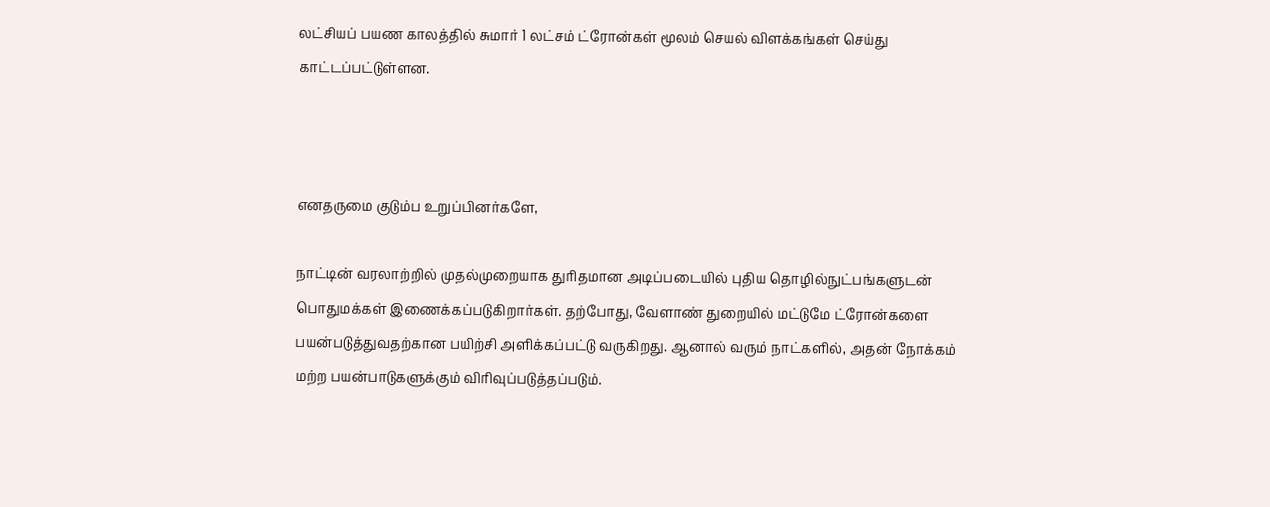லட்சியப் பயண காலத்தில் சுமார் 1 லட்சம் ட்ரோன்கள் மூலம் செயல் விளக்கங்கள் செய்து காட்டப்பட்டுள்ளன.



எனதருமை குடும்ப உறுப்பினர்களே,

நாட்டின் வரலாற்றில் முதல்முறையாக துரிதமான அடிப்படையில் புதிய தொழில்நுட்பங்களுடன் பொதுமக்கள் இணைக்கப்படுகிறார்கள். தற்போது, வேளாண் துறையில் மட்டுமே ட்ரோன்களை பயன்படுத்துவதற்கான பயிற்சி அளிக்கப்பட்டு வருகிறது. ஆனால் வரும் நாட்களில், அதன் நோக்கம் மற்ற பயன்பாடுகளுக்கும் விரிவுப்படுத்தப்படும்.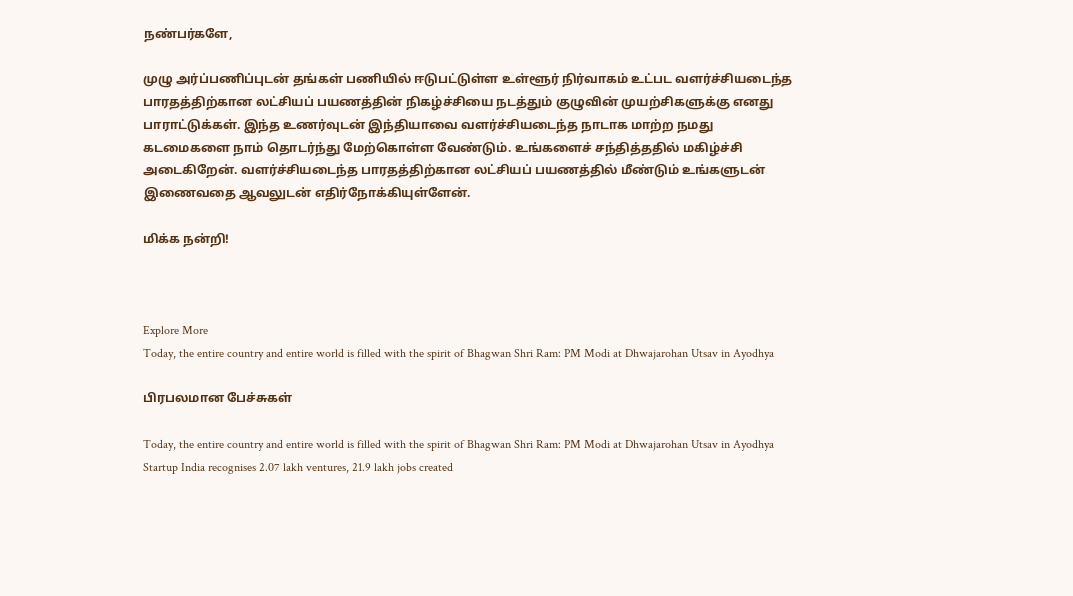நண்பர்களே,

முழு அர்ப்பணிப்புடன் தங்கள் பணியில் ஈடுபட்டுள்ள உள்ளூர் நிர்வாகம் உட்பட வளர்ச்சியடைந்த பாரதத்திற்கான லட்சியப் பயணத்தின் நிகழ்ச்சியை நடத்தும் குழுவின் முயற்சிகளுக்கு எனது பாராட்டுக்கள். இந்த உணர்வுடன் இந்தியாவை வளர்ச்சியடைந்த நாடாக மாற்ற நமது கடமைகளை நாம் தொடர்ந்து மேற்கொள்ள வேண்டும். உங்களைச் சந்தித்ததில் மகிழ்ச்சி அடைகிறேன். வளர்ச்சியடைந்த பாரதத்திற்கான லட்சியப் பயணத்தில் மீண்டும் உங்களுடன் இணைவதை ஆவலுடன் எதிர்நோக்கியுள்ளேன்.

மிக்க நன்றி!



Explore More
Today, the entire country and entire world is filled with the spirit of Bhagwan Shri Ram: PM Modi at Dhwajarohan Utsav in Ayodhya

பிரபலமான பேச்சுகள்

Today, the entire country and entire world is filled with the spirit of Bhagwan Shri Ram: PM Modi at Dhwajarohan Utsav in Ayodhya
Startup India recognises 2.07 lakh ventures, 21.9 lakh jobs created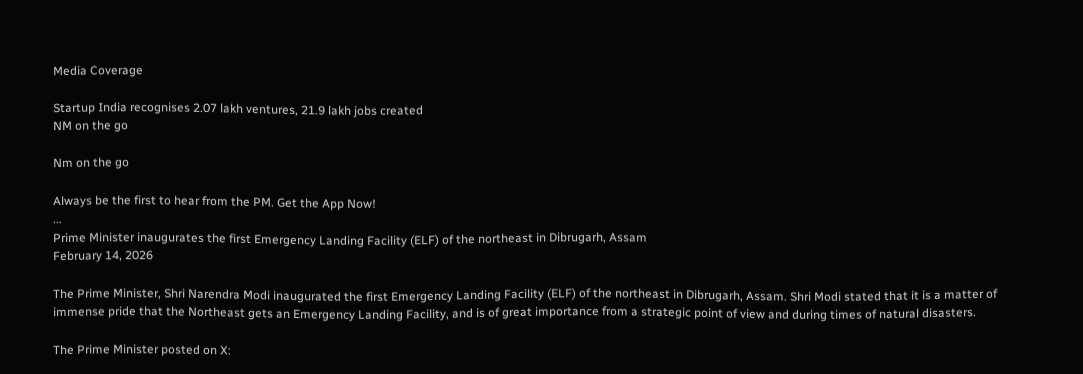Media Coverage

Startup India recognises 2.07 lakh ventures, 21.9 lakh jobs created
NM on the go

Nm on the go

Always be the first to hear from the PM. Get the App Now!
...
Prime Minister inaugurates the first Emergency Landing Facility (ELF) of the northeast in Dibrugarh, Assam
February 14, 2026

The Prime Minister, Shri Narendra Modi inaugurated the first Emergency Landing Facility (ELF) of the northeast in Dibrugarh, Assam. Shri Modi stated that it is a matter of immense pride that the Northeast gets an Emergency Landing Facility, and is of great importance from a strategic point of view and during times of natural disasters.

The Prime Minister posted on X: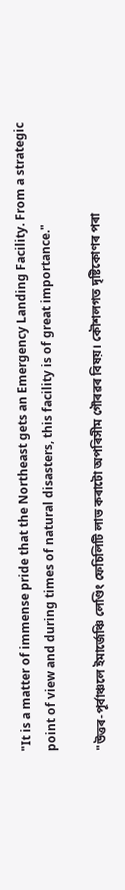"It is a matter of immense pride that the Northeast gets an Emergency Landing Facility. From a strategic point of view and during times of natural disasters, this facility is of great importance."

"উত্তৰ-পূৰ্বাঞ্চলে ইমাৰ্জেঞ্চি লেণ্ডিং ফেচিলিটি লাভ কৰাটো অপৰিসীম গৌৰৱৰ বিষয়। কৌশলগত দৃষ্টিকোণৰ পৰা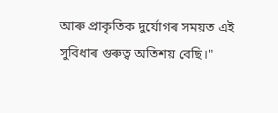আৰু প্ৰাকৃতিক দুৰ্যোগৰ সময়ত এই সুবিধাৰ গুৰুত্ব অতিশয় বেছি।"